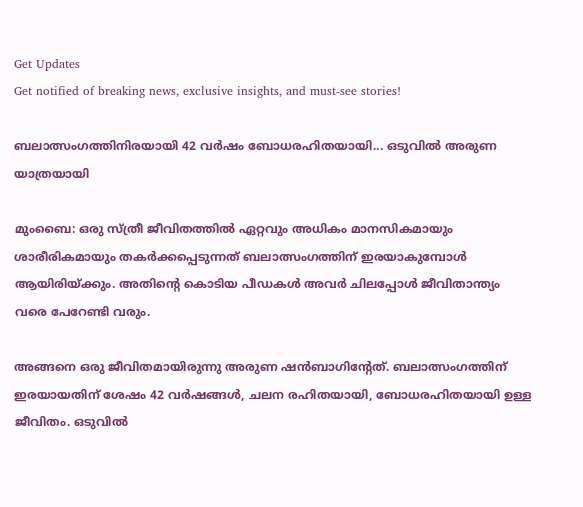Get Updates
Get notified of breaking news, exclusive insights, and must-see stories!

ബലാത്സംഗത്തിനിരയായി 42 വര്‍ഷം ബോധരഹിതയായി... ഒടുവില്‍ അരുണ യാത്രയായി

മുംബൈ: ഒരു സ്ത്രീ ജീവിതത്തില്‍ ഏറ്റവും അധികം മാനസികമായും ശാരീരികമായും തകര്‍ക്കപ്പെടുന്നത് ബലാത്സംഗത്തിന് ഇരയാകുമ്പോള്‍ ആയിരിയ്ക്കും. അതിന്റെ കൊടിയ പീഡകള്‍ അവര്‍ ചിലപ്പോള്‍ ജീവിതാന്ത്യം വരെ പേറേണ്ടി വരും.

അങ്ങനെ ഒരു ജീവിതമായിരുന്നു അരുണ ഷന്‍ബാഗിന്റേത്. ബലാത്സംഗത്തിന് ഇരയായതിന് ശേഷം 42 വര്‍ഷങ്ങള്‍, ചലന രഹിതയായി, ബോധരഹിതയായി ഉള്ള ജീവിതം. ഒടുവില്‍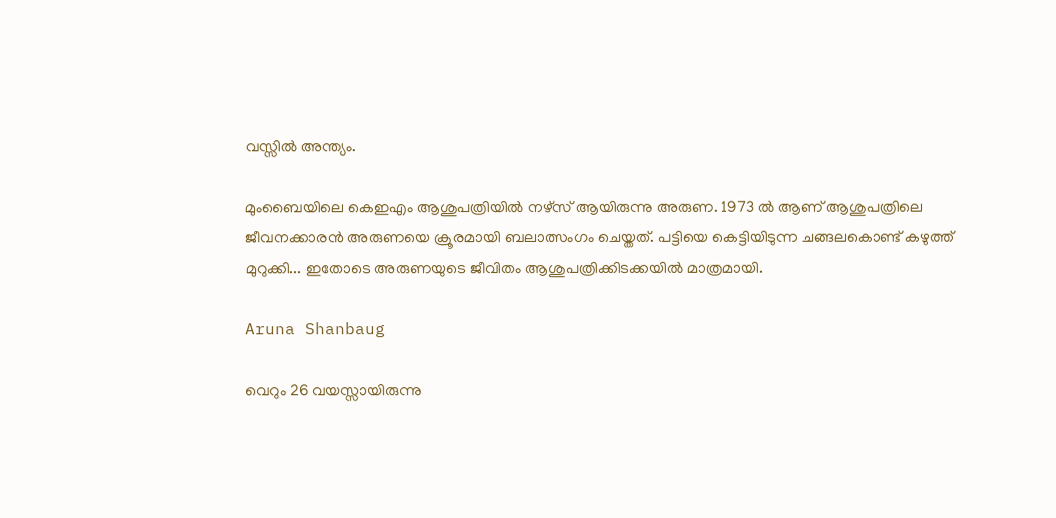വസ്സില്‍ അന്ത്യം.

മുംബൈയിലെ കെഇഎം ആശുപത്രിയില്‍ നഴ്‌സ് ആയിരുന്നു അരുണ. 1973 ല്‍ ആണ് ആശുപത്രിലെ ജീവനക്കാരന്‍ അരുണയെ ക്രൂരമായി ബലാത്സംഗം ചെയ്തത്. പട്ടിയെ കെട്ടിയിടുന്ന ചങ്ങലകൊണ്ട് കഴുത്ത് മുറുക്കി... ഇതോടെ അരുണയുടെ ജീവിതം ആശുപത്രിക്കിടക്കയില്‍ മാത്രമായി.

Aruna Shanbaug

വെറും 26 വയസ്സായിരുന്നു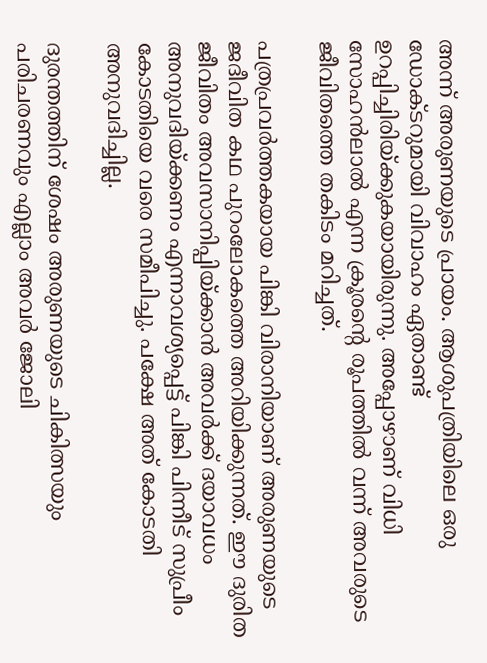അന്ന് അരുണയുടെ പ്രായം. ആശുപത്രിയിലെ ഒരു ഡോക്ടറുമായി വിവാഹം ഏതാണ്ട് ഉറപ്പിച്ചിരിയ്ക്കുകയായിരുന്നു. അപ്പോഴാണ് വിധി സോഹന്‍ലാല്‍ എന്ന ക്രൂരന്റെ രൂപത്തില്‍ വന്ന് അവരുടെ ജീവിതത്തെ തകിടം മറിച്ചത്.

പത്രപ്രവര്‍ത്തകയായ പിങ്കി വിരാനിയാണ് അരുണയുടെ ജദീവിത കഥ പുറംലോകത്തെ അറിയിക്കുന്നത്. ഈ ദുരിത ജീവിതം അവസാനിപ്പിയ്ക്കാന്‍ അവര്‍ക്ക് ദയാവധം അനുവദിയ്ക്കണം എന്നാവശ്യപ്പെട്ട് പിങ്കി പിന്നീട് സുപ്രീം കോടതിയെ വരെ സമീപിച്ചു. പക്ഷേ അത് കോടതി അനുവദിച്ചില്ല.

ദുരന്തത്തിന് ശേഷം അരുണയുടെ ചികിത്സയും പരിചരണവും എല്ലാം അവര്‍ ജോലി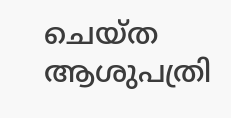ചെയ്ത ആശുപത്രി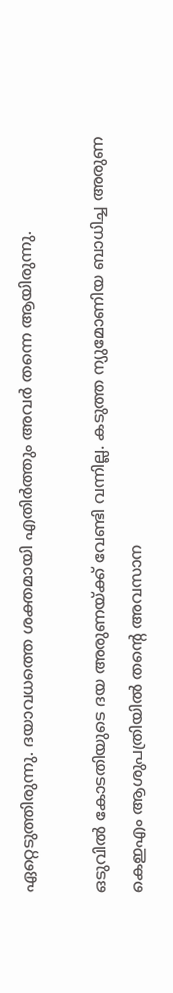ഏറ്റെടുത്തിരുന്നു. ദയാവധത്തെ ശക്തമായി എതിര്‍ത്തും അവര്‍ തന്നെ ആയിരുന്നു.

ഒടുവില്‍ കോടതിയുടെ ദയ അരുണയ്ക്ക് വേണ്ടി വന്നില്ല. കടുത്ത ന്യുമോണിയ ബാധിച്ച അരുണ കെഇഎം ആശുപത്രിയില്‍ തന്റെ അവസാന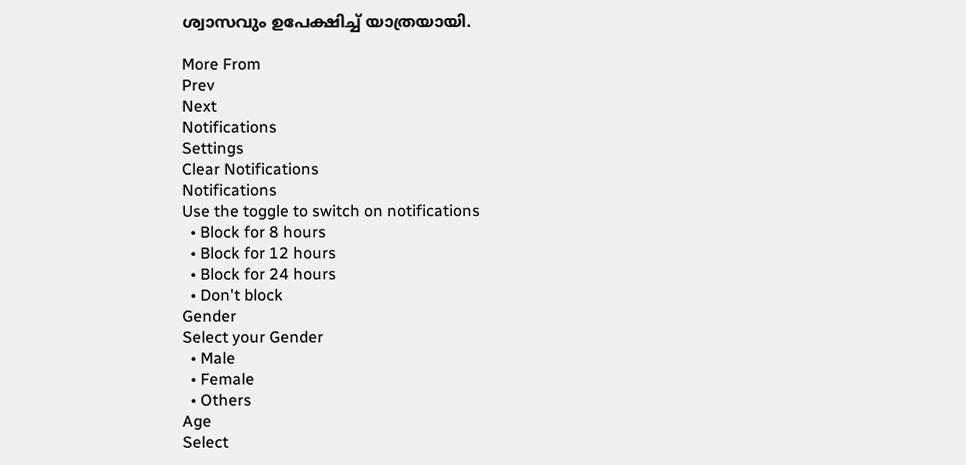ശ്വാസവും ഉപേക്ഷിച്ച് യാത്രയായി.

More From
Prev
Next
Notifications
Settings
Clear Notifications
Notifications
Use the toggle to switch on notifications
  • Block for 8 hours
  • Block for 12 hours
  • Block for 24 hours
  • Don't block
Gender
Select your Gender
  • Male
  • Female
  • Others
Age
Select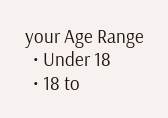your Age Range
  • Under 18
  • 18 to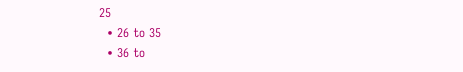25
  • 26 to 35
  • 36 to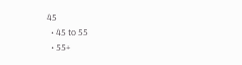45
  • 45 to 55
  • 55+